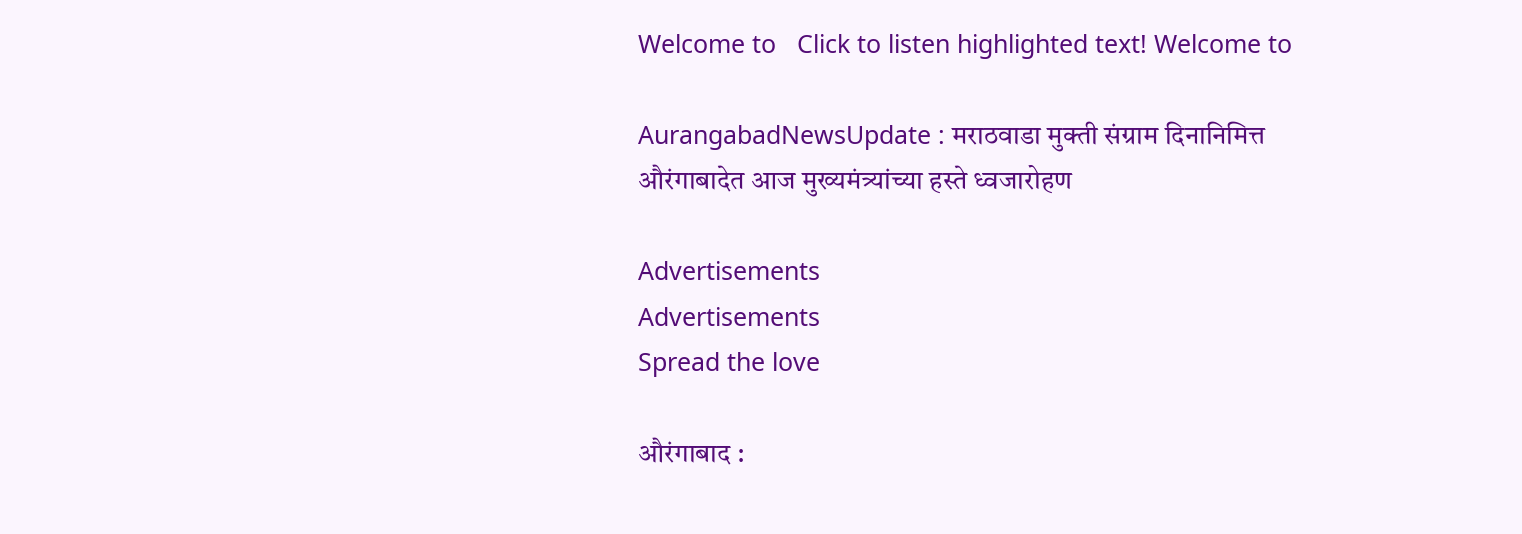Welcome to   Click to listen highlighted text! Welcome to

AurangabadNewsUpdate : मराठवाडा मुक्ती संग्राम दिनानिमित्त औरंगाबादेत आज मुख्यमंत्र्यांच्या हस्ते ध्वजारोहण

Advertisements
Advertisements
Spread the love

औरंगाबाद :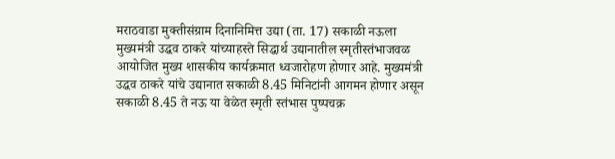मराठवाडा मुक्तीसंग्राम दिनानिमित्त उद्या (ता. 17) सकाळी नऊला मुख्यमंत्री उद्धव ठाकरे यांच्याहस्ते सिद्धार्थ उद्यानातील स्मृतीस्तंभाजवळ आयोजित मुख्य शासकीय कार्यक्रमात ध्वजारोहण होणार आहे. मुख्यमंत्री उद्धव ठाकरे यांचे उद्यानात सकाळी 8.45 मिनिटांनी आगमन होणार असून सकाळी 8.45 ते नऊ या वेळेत स्मृती स्तंभास पुष्पचक्र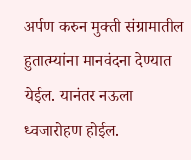अर्पण करुन मुक्ती संग्रामातील हुतात्म्यांना मानवंदना देण्यात येईल. यानंतर नऊला ध्वजारोहण होईल.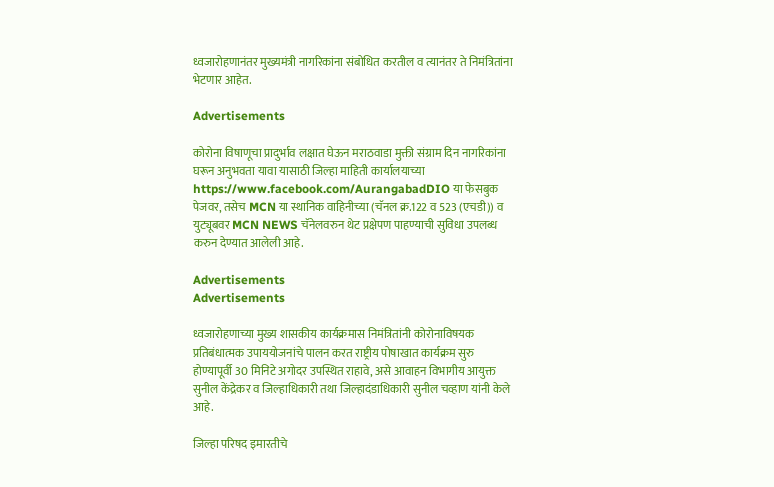ध्वजारोहणानंतर मुख्यमंत्री नागरिकांना संबोधित करतील व त्यानंतर ते निमंत्रितांना भेटणार आहेत.

Advertisements

कोरोना विषाणूचा प्रादुर्भाव लक्षात घेऊन मराठवाडा मुक्ती संग्राम दिन नागरिकांना घरून अनुभवता यावा यासाठी जिल्हा माहिती कार्यालयाच्या https://www.facebook.com/AurangabadDIO या फेसबुक पेजवर, तसेच MCN या स्थानिक वाहिनीच्या (चॅनल क्र.122 व 523 (एचडी)) व युट्यूबवर MCN NEWS चॅनेलवरुन थेट प्रक्षेपण पाहण्याची सुविधा उपलब्ध करुन देण्यात आलेली आहे.

Advertisements
Advertisements

ध्वजारोहणाच्या मुख्य शासकीय कार्यक्रमास निमंत्रितांनी कोरोनाविषयक प्रतिबंधात्मक उपाययोजनांचे पालन करत राष्ट्रीय पोषाखात कार्यक्रम सुरु होण्यापूर्वी 30 मिनिटे अगोदर उपस्थित राहावे, असे आवाहन विभागीय आयुक्त सुनील केंद्रेकर व जिल्हाधिकारी तथा जिल्हादंडाधिकारी सुनील चव्हाण यांनी केले आहे.

जिल्हा परिषद इमारतीचे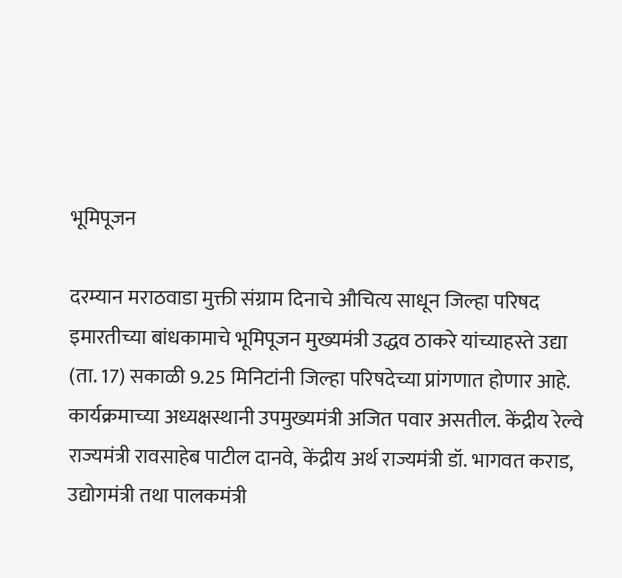भूमिपूजन

दरम्यान मराठवाडा मुक्ती संग्राम दिनाचे औचित्य साधून जिल्हा परिषद इमारतीच्या बांधकामाचे भूमिपूजन मुख्यमंत्री उद्धव ठाकरे यांच्याहस्ते उद्या (ता. 17) सकाळी 9.25 मिनिटांनी जिल्हा परिषदेच्या प्रांगणात होणार आहे. कार्यक्रमाच्या अध्यक्षस्थानी उपमुख्यमंत्री अजित पवार असतील. केंद्रीय रेल्वे राज्यमंत्री रावसाहेब पाटील दानवे, केंद्रीय अर्थ राज्यमंत्री डॉ. भागवत कराड, उद्योगमंत्री तथा पालकमंत्री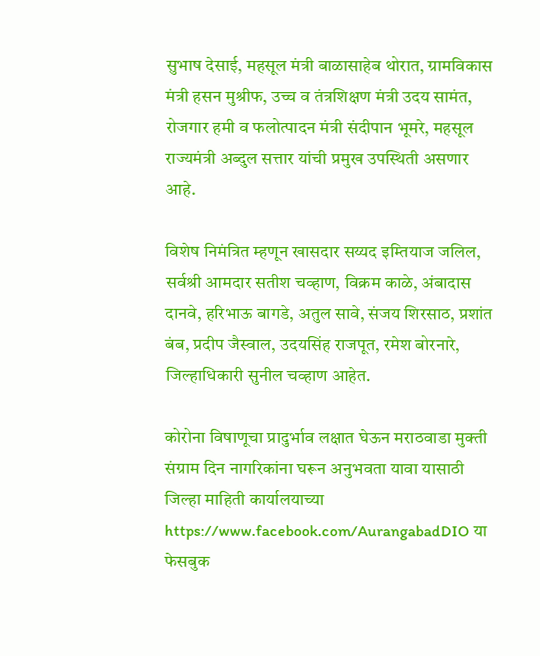सुभाष देसाई, महसूल मंत्री बाळासाहेब थोरात, ग्रामविकास मंत्री हसन मुश्रीफ, उच्च व तंत्रशिक्षण मंत्री उदय सामंत, रोजगार हमी व फलोत्पादन मंत्री संदीपान भूमरे, महसूल राज्यमंत्री अब्दुल सत्तार यांची प्रमुख उपस्थिती असणार आहे.

विशेष निमंत्रित म्हणून खासदार सय्यद इम्त‍ियाज जलिल, सर्वश्री आमदार सतीश चव्हाण, विक्रम काळे, अंबादास दानवे, हरिभाऊ बागडे, अतुल सावे, संजय श‍िरसाठ, प्रशांत बंब, प्रदीप जैस्वाल, उदयसिंह राजपूत, रमेश बोरनारे, जिल्हाधिकारी सुनील चव्हाण आहेत.

कोरोना विषाणूचा प्रादुर्भाव लक्षात घेऊन मराठवाडा मुक्ती संग्राम दिन नागरिकांना घरून अनुभवता यावा यासाठी जिल्हा माहिती कार्यालयाच्या https://www.facebook.com/AurangabadDIO या फेसबुक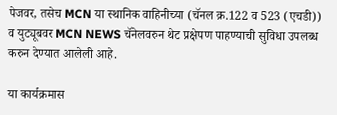पेजवर, तसेच MCN या स्थानिक वाहिनीच्या (चॅनल क्र.122 व 523 (एचडी)) व युट्यूबवर MCN NEWS चॅनेलवरुन थेट प्रक्षेपण पाहण्याची सुविधा उपलब्ध करुन देण्यात आलेली आहे.

या कार्यक्रमास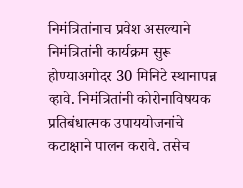निमंत्रितांनाच प्रवेश असल्याने निमंत्रितांनी कार्यक्रम सुरू होण्याअगोदर 30 मिनिटे स्थानापन्न व्हावे. निमंत्रितांनी कोरोनाविषयक प्रतिबंधात्मक उपाययोजनांचे कटाक्षाने पालन करावे. तसेच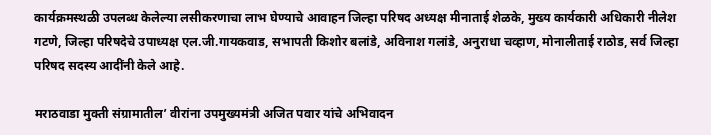कार्यक्रमस्थळी उपलब्ध केलेल्या लसीकरणाचा लाभ घेण्याचे आवाहन जिल्हा परिषद अध्यक्ष मीनाताई शेळके, मुख्‍य कार्यकारी अधिकारी नीलेश गटणे, जिल्हा परिषदेचे उपाध्यक्ष एल.जी.गायकवाड, सभापती किशोर बलांडे, अविनाश गलांडे, अनुराधा चव्हाण, मोनालीताई राठोड, सर्व जिल्हा परिषद सदस्य आदींनी केले आहे.

मराठवाडा मुक्ती संग्रामातील’ वीरांना उपमुख्यमंत्री अजित पवार यांचे अभिवादन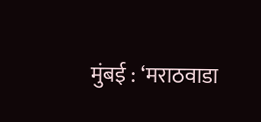मुंबई : ‘मराठवाडा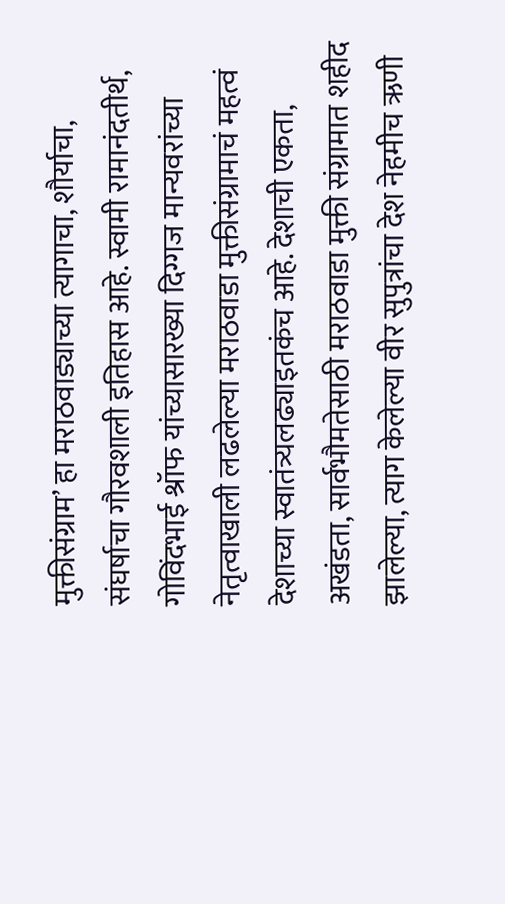मुक्तीसंग्राम’ हा मराठवाड्याच्या त्यागाचा, शौर्याचा, संघर्षाचा गौरवशाली इतिहास आहे. स्वामी रामानंदतीर्थ, गोविंदभाई श्रॉफ यांच्यासारख्या दिग्गज मान्यवरांच्या नेतृत्वाखाली लढलेल्या मराठवाडा मुक्तीसंग्रामाचं महत्वं देशाच्या स्वातंत्र्यलढ्याइतकंच आहे. देशाची एकता, अखंडता, सार्वभौमतेसाठी मराठवाडा मुक्ती संग्रामात शहीद झालेल्या, त्याग केलेल्या वीर सुपुत्रांचा देश नेहमीच ऋणी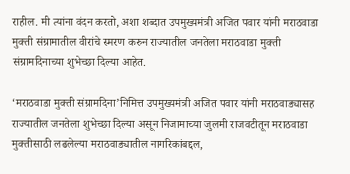राहील. मी त्यांना वंदन करतो, अशा शब्दात उपमुख्यमंत्री अजित पवार यांनी मराठवाडा मुक्ती संग्रामातील वीरांचे स्मरण करुन राज्यातील जनतेला मराठवाडा मुक्ती संग्रामदिनाच्या शुभेच्छा दिल्या आहेत.

‘मराठवाडा मुक्ती संग्रामदिना’निमित्त उपमुख्यमंत्री अजित पवार यांनी मराठवाड्यासह राज्यातील जनतेला शुभेच्छा दिल्या असून निजामाच्या जुलमी राजवटीतून मराठवाडा मुक्तीसाठी लढलेल्या मराठवाड्यातील नागरिकांबद्दल,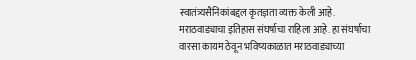स्वातंत्र्यसैनिकांबद्दल कृतज्ञता व्यक्त केली आहे. मराठवाड्याचा इतिहास संघर्षाचा राहिला आहे. हा संघर्षाचा वारसा कायम ठेवून भविष्यकाळात मराठवाड्याच्या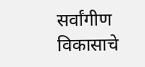सर्वांगीण विकासाचे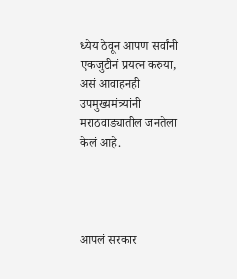ध्येय ठेवून आपण सर्वांनी एकजुटीनं प्रयत्न करुया, असं आवाहनही उपमुख्यमंत्र्यांनी मराठवाड्यातील जनतेला केलं आहे.




आपलं सरकार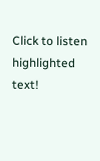Click to listen highlighted text!